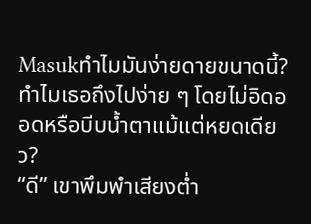Masukทำไมมันง่ายดายขนาดนี้? ทำไมเธอถึงไปง่าย ๆ โดยไม่อิดออดหรือบีบน้ำตาแม้แต่หยดเดียว?
“ดี” เขาพึมพำเสียงต่ำ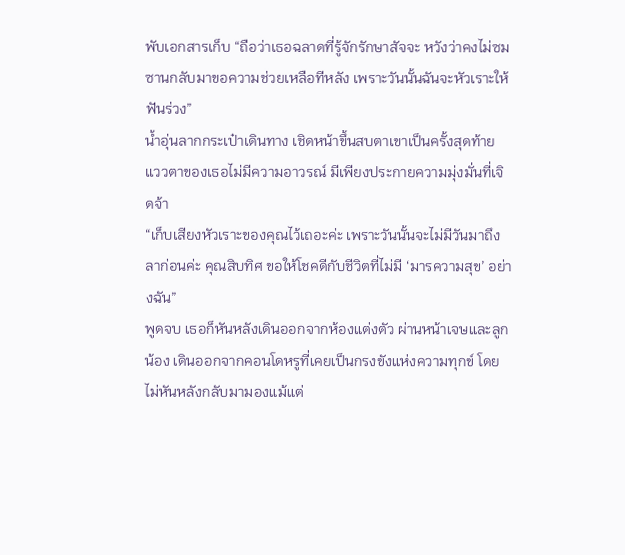พับเอกสารเก็บ “ถือว่าเธอฉลาดที่รู้จักรักษาสัจจะ หวังว่าคงไม่ซมซานกลับมาขอความช่วยเหลือทีหลัง เพราะวันนั้นฉันจะหัวเราะให้ฟันร่วง”
น้ำอุ่นลากกระเป๋าเดินทาง เชิดหน้าขึ้นสบตาเขาเป็นครั้งสุดท้าย แววตาของเธอไม่มีความอาวรณ์ มีเพียงประกายความมุ่งมั่นที่เจิดจ้า
“เก็บเสียงหัวเราะของคุณไว้เถอะค่ะ เพราะวันนั้นจะไม่มีวันมาถึง ลาก่อนค่ะ คุณสิบทิศ ขอให้โชคดีกับชีวิตที่ไม่มี ‘มารความสุข’ อย่างฉัน”
พูดจบ เธอก็หันหลังเดินออกจากห้องแต่งตัว ผ่านหน้าเจษและลูกน้อง เดินออกจากคอนโดหรูที่เคยเป็นกรงขังแห่งความทุกข์ โดยไม่หันหลังกลับมามองแม้แต่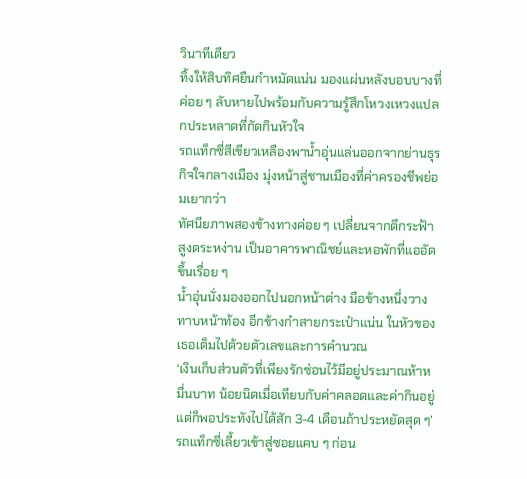วินาทีเดียว
ทิ้งให้สิบทิศยืนกำหมัดแน่น มองแผ่นหลังบอบบางที่ค่อย ๆ ลับหายไปพร้อมกับความรู้สึกโหวงเหวงแปลกประหลาดที่กัดกินหัวใจ
รถแท็กซี่สีเขียวเหลืองพาน้ำอุ่นแล่นออกจากย่านธุรกิจใจกลางเมือง มุ่งหน้าสู่ชานเมืองที่ค่าครองชีพย่อมเยากว่า
ทัศนียภาพสองข้างทางค่อย ๆ เปลี่ยนจากตึกระฟ้าสูงตระหง่าน เป็นอาคารพาณิชย์และหอพักที่แออัดขึ้นเรื่อย ๆ
น้ำอุ่นนั่งมองออกไปนอกหน้าต่าง มือข้างหนึ่งวางทาบหน้าท้อง อีกข้างกำสายกระเป๋าแน่น ในหัวของเธอเต็มไปด้วยตัวเลขและการคำนวณ
‘เงินเก็บส่วนตัวที่เพียงรักซ่อนไว้มีอยู่ประมาณห้าหมื่นบาท น้อยนิดเมื่อเทียบกับค่าคลอดและค่ากินอยู่ แต่ก็พอประทังไปได้สัก 3-4 เดือนถ้าประหยัดสุด ๆ’
รถแท็กซี่เลี้ยวเข้าสู่ซอยแคบ ๆ ก่อน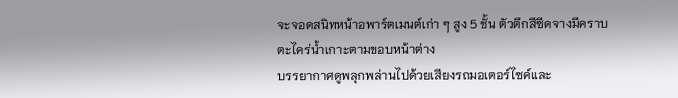จะจอดสนิทหน้าอพาร์ตเมนต์เก่า ๆ สูง 5 ชั้น ตัวตึกสีซีดจางมีคราบตะไคร่น้ำเกาะตามขอบหน้าต่าง
บรรยากาศดูพลุกพล่านไปด้วยเสียงรถมอเตอร์ไซค์และ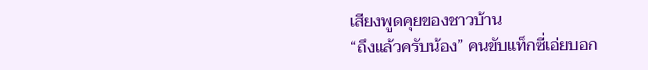เสียงพูดคุยของชาวบ้าน
“ถึงแล้วครับน้อง” คนขับแท็กซี่เอ่ยบอก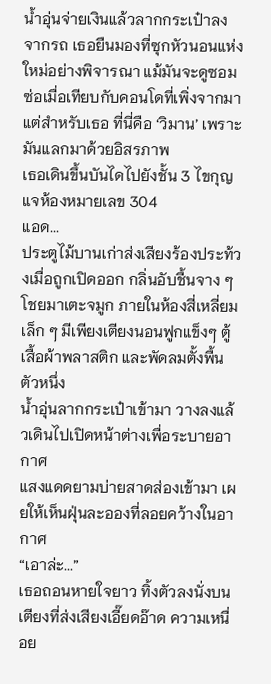น้ำอุ่นจ่ายเงินแล้วลากกระเป๋าลงจากรถ เธอยืนมองที่ซุกหัวนอนแห่งใหม่อย่างพิจารณา แม้มันจะดูซอมซ่อเมื่อเทียบกับคอนโดที่เพิ่งจากมา
แต่สำหรับเธอ ที่นี่คือ ‘วิมาน’ เพราะมันแลกมาด้วยอิสรภาพ
เธอเดินขึ้นบันไดไปยังชั้น 3 ไขกุญแจห้องหมายเลข 304
แอด...
ประตูไม้บานเก่าส่งเสียงร้องประท้วงเมื่อถูกเปิดออก กลิ่นอับชื้นจาง ๆ โชยมาเตะจมูก ภายในห้องสี่เหลี่ยมเล็ก ๆ มีเพียงเตียงนอนฟูกแข็งๆ ตู้เสื้อผ้าพลาสติก และพัดลมตั้งพื้นตัวหนึ่ง
น้ำอุ่นลากกระเป๋าเข้ามา วางลงแล้วเดินไปเปิดหน้าต่างเพื่อระบายอากาศ
แสงแดดยามบ่ายสาดส่องเข้ามา เผยให้เห็นฝุ่นละอองที่ลอยคว้างในอากาศ
“เอาล่ะ...”
เธอถอนหายใจยาว ทิ้งตัวลงนั่งบนเตียงที่ส่งเสียงเอี๊ยดอ๊าด ความเหนื่อย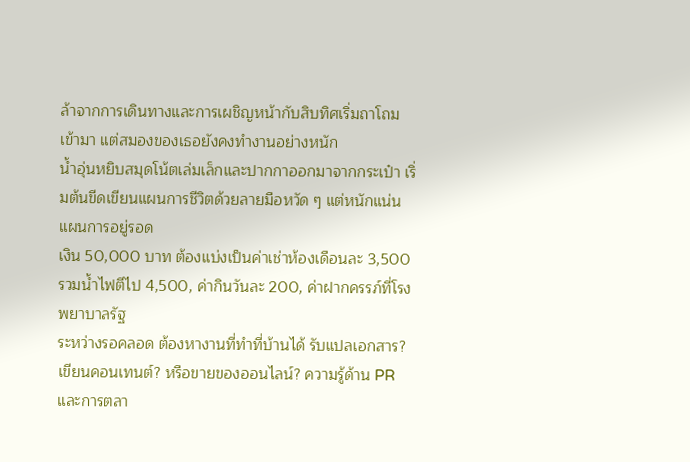ล้าจากการเดินทางและการเผชิญหน้ากับสิบทิศเริ่มถาโถมเข้ามา แต่สมองของเธอยังคงทำงานอย่างหนัก
น้ำอุ่นหยิบสมุดโน้ตเล่มเล็กและปากกาออกมาจากกระเป๋า เริ่มต้นขีดเขียนแผนการชีวิตด้วยลายมือหวัด ๆ แต่หนักแน่น
แผนการอยู่รอด
เงิน 50,000 บาท ต้องแบ่งเป็นค่าเช่าห้องเดือนละ 3,500 รวมน้ำไฟตีไป 4,500, ค่ากินวันละ 200, ค่าฝากครรภ์ที่โรงพยาบาลรัฐ
ระหว่างรอคลอด ต้องหางานที่ทำที่บ้านได้ รับแปลเอกสาร? เขียนคอนเทนต์? หรือขายของออนไลน์? ความรู้ด้าน PR และการตลา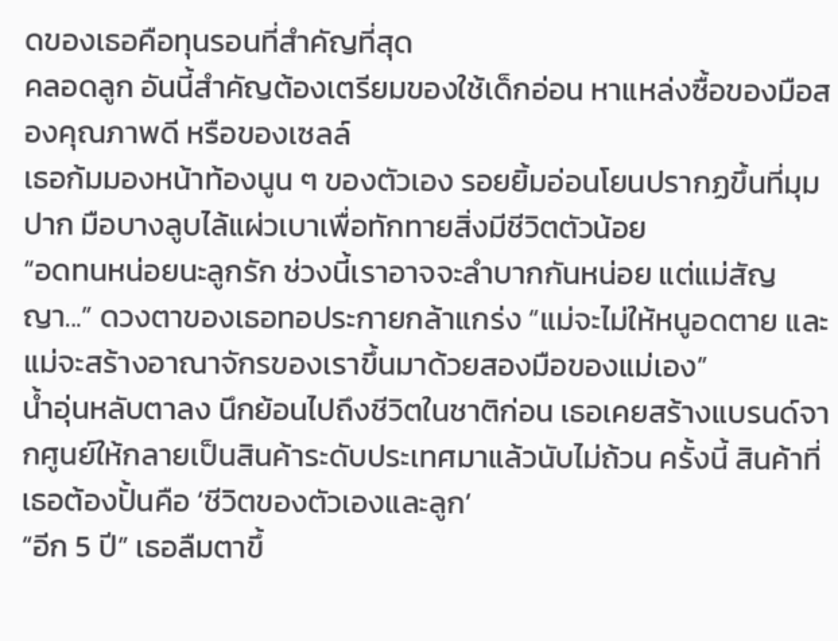ดของเธอคือทุนรอนที่สำคัญที่สุด
คลอดลูก อันนี้สำคัญต้องเตรียมของใช้เด็กอ่อน หาแหล่งซื้อของมือสองคุณภาพดี หรือของเซลล์
เธอก้มมองหน้าท้องนูน ๆ ของตัวเอง รอยยิ้มอ่อนโยนปรากฏขึ้นที่มุมปาก มือบางลูบไล้แผ่วเบาเพื่อทักทายสิ่งมีชีวิตตัวน้อย
“อดทนหน่อยนะลูกรัก ช่วงนี้เราอาจจะลำบากกันหน่อย แต่แม่สัญญา...” ดวงตาของเธอทอประกายกล้าแกร่ง “แม่จะไม่ให้หนูอดตาย และแม่จะสร้างอาณาจักรของเราขึ้นมาด้วยสองมือของแม่เอง”
น้ำอุ่นหลับตาลง นึกย้อนไปถึงชีวิตในชาติก่อน เธอเคยสร้างแบรนด์จากศูนย์ให้กลายเป็นสินค้าระดับประเทศมาแล้วนับไม่ถ้วน ครั้งนี้ สินค้าที่เธอต้องปั้นคือ ‘ชีวิตของตัวเองและลูก’
“อีก 5 ปี” เธอลืมตาขึ้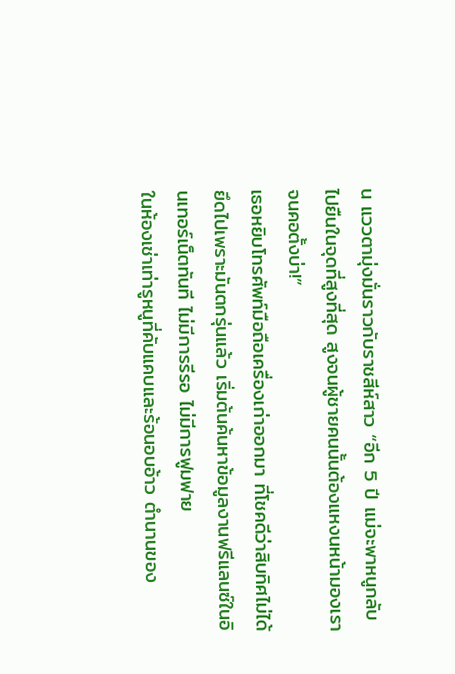น แววตามุ่งมั่นราวกับราชสีห์สาว “อีก 5 ปี แม่จะพาหนูกลับไปยืนในจุดที่สูงที่สุด สูงจนผู้ชายคนนั้นต้องแหงนหน้ามองเราจนคอตั้งบ่า!”
เธอหยิบโทรศัพท์มือถือเครื่องเก่าออกมา ที่โชคดีว่าสิบทิศไม่ได้ยึดไปเพราะมันตกรุ่นแล้ว เริ่มต้นค้นหาข้อมูลงานฟรีแลนซ์ในอินเทอร์เน็ตทันที ไม่มีการรีรอ ไม่มีการฟูมฟาย
ในห้องเช่าเท่ารูหนูที่คับแคบและร้อนอบอ้าว ตำนานของ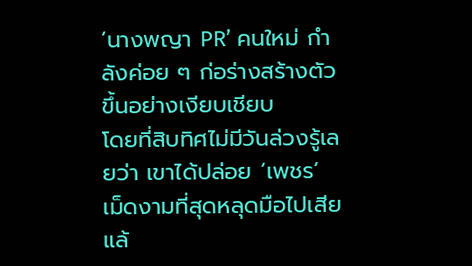‘นางพญา PR’ คนใหม่ กำลังค่อย ๆ ก่อร่างสร้างตัวขึ้นอย่างเงียบเชียบ
โดยที่สิบทิศไม่มีวันล่วงรู้เลยว่า เขาได้ปล่อย ‘เพชร’ เม็ดงามที่สุดหลุดมือไปเสียแล้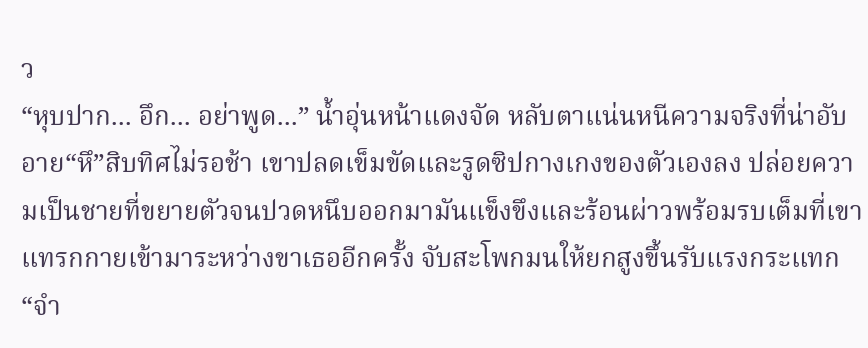ว
“หุบปาก... อึก... อย่าพูด...” น้ำอุ่นหน้าแดงจัด หลับตาแน่นหนีความจริงที่น่าอับอาย“หึ”สิบทิศไม่รอช้า เขาปลดเข็มขัดและรูดซิปกางเกงของตัวเองลง ปล่อยความเป็นชายที่ขยายตัวจนปวดหนึบออกมามันแข็งขึงและร้อนผ่าวพร้อมรบเต็มที่เขาแทรกกายเข้ามาระหว่างขาเธออีกครั้ง จับสะโพกมนให้ยกสูงขึ้นรับแรงกระแทก“จำ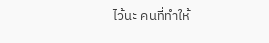ไว้นะ คนที่ทำให้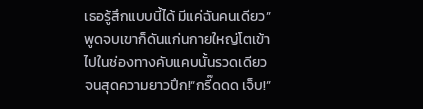เธอรู้สึกแบบนี้ได้ มีแค่ฉันคนเดียว”พูดจบเขาก็ดันแก่นกายใหญ่โตเข้าไปในช่องทางคับแคบนั้นรวดเดียวจนสุดความยาวปึก!“กรี๊ดดด เจ็บ!”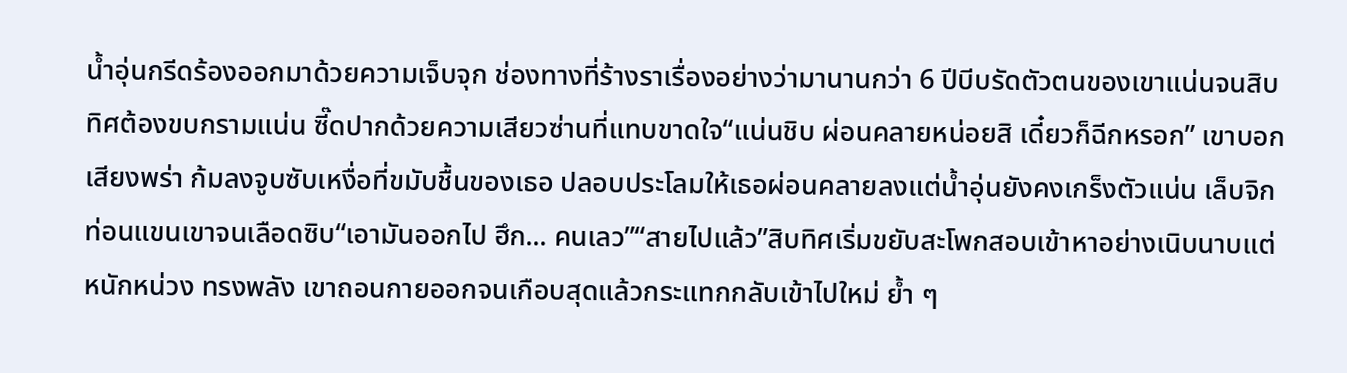น้ำอุ่นกรีดร้องออกมาด้วยความเจ็บจุก ช่องทางที่ร้างราเรื่องอย่างว่ามานานกว่า 6 ปีบีบรัดตัวตนของเขาแน่นจนสิบทิศต้องขบกรามแน่น ซี๊ดปากด้วยความเสียวซ่านที่แทบขาดใจ“แน่นชิบ ผ่อนคลายหน่อยสิ เดี๋ยวก็ฉีกหรอก” เขาบอกเสียงพร่า ก้มลงจูบซับเหงื่อที่ขมับชื้นของเธอ ปลอบประโลมให้เธอผ่อนคลายลงแต่น้ำอุ่นยังคงเกร็งตัวแน่น เล็บจิกท่อนแขนเขาจนเลือดซิบ“เอามันออกไป ฮึก... คนเลว”“สายไปแล้ว”สิบทิศเริ่มขยับสะโพกสอบเข้าหาอย่างเนิบนาบแต่หนักหน่วง ทรงพลัง เขาถอนกายออกจนเกือบสุดแล้วกระแทกกลับเข้าไปใหม่ ย้ำ ๆ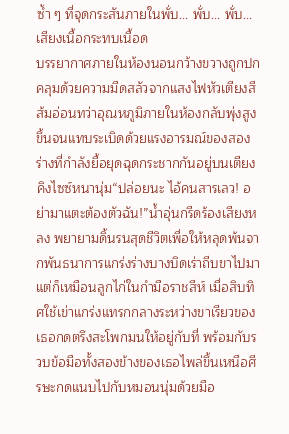ซ้ำ ๆ ที่จุดกระสันภายในพั่บ... พั่บ... พั่บ...เสียงเนื้อกระทบเนื้อด
บรรยากาศภายในห้องนอนกว้างขวางถูกปกคลุมด้วยความมืดสลัวจากแสงไฟหัวเตียงสีส้มอ่อนทว่าอุณหภูมิภายในห้องกลับพุ่งสูงขึ้นจนแทบระเบิดด้วยแรงอารมณ์ของสองร่างที่กำลังยื้อยุดฉุดกระชากกันอยู่บนเตียงคิงไซซ์หนานุ่ม“ปล่อยนะ ไอ้คนสารเลว! อย่ามาแตะต้องตัวฉัน!”น้ำอุ่นกรีดร้องเสียงหลง พยายามดิ้นรนสุดชีวิตเพื่อให้หลุดพ้นจากพันธนาการแกร่งร่างบางบิดเร่าถีบขาไปมา แต่ก็เหมือนลูกไก่ในกำมือราชสีห์ เมื่อสิบทิศใช้เข่าแกร่งแทรกกลางระหว่างขาเรียวของเธอกดตรึงสะโพกมนให้อยู่กับที่ พร้อมกับรวบข้อมือทั้งสองข้างของเธอไพล่ขึ้นเหนือศีรษะกดแนบไปกับหมอนนุ่มด้วยมือ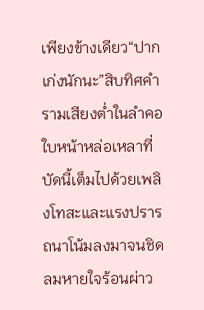เพียงข้างเดียว“ปากเก่งนักนะ”สิบทิศคำรามเสียงต่ำในลำคอ ใบหน้าหล่อเหลาที่บัดนี้เต็มไปด้วยเพลิงโทสะและแรงปรารถนาโน้มลงมาจนชิดลมหายใจร้อนผ่าว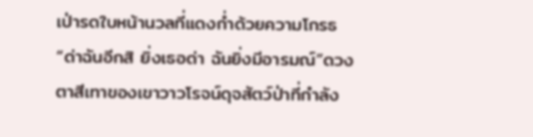เป่ารดใบหน้านวลที่แดงก่ำด้วยความโกรธ“ด่าฉันอีกสิ ยิ่งเธอด่า ฉันยิ่งมีอารมณ์”ดวงตาสีเทาของเขาวาวโรจน์ดุจสัตว์ป่าที่กำลัง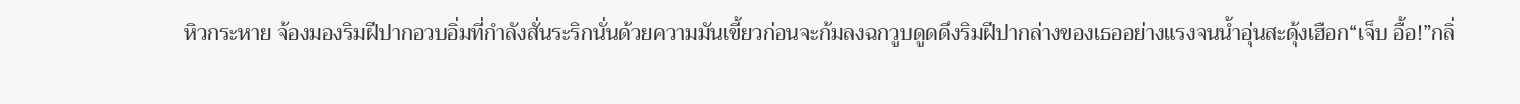หิวกระหาย จ้องมองริมฝีปากอวบอิ่มที่กำลังสั่นระริกนั่นด้วยความมันเขี้ยวก่อนจะก้มลงฉกวูบดูดดึงริมฝีปากล่างของเธออย่างแรงจนน้ำอุ่นสะดุ้งเฮือก“เจ็บ อื้อ!”กลิ่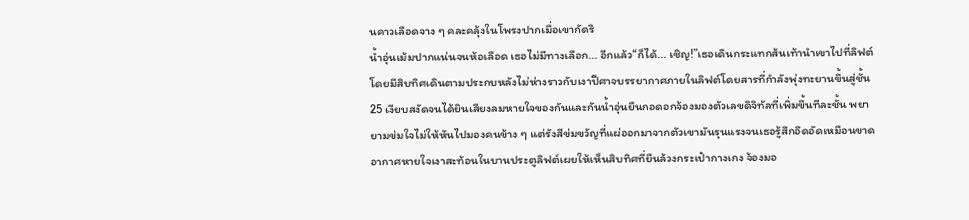นคาวเลือดจาง ๆ คละคลุ้งในโพรงปากเมื่อเขากัดริ
น้ำอุ่นเม้มปากแน่นจนห้อเลือด เธอไม่มีทางเลือก... อีกแล้ว“ก็ได้... เชิญ!”เธอเดินกระแทกส้นเท้านำเขาไปที่ลิฟต์ โดยมีสิบทิศเดินตามประกบหลังไม่ห่างราวกับเงาปีศาจบรรยากาศภายในลิฟต์โดยสารที่กำลังพุ่งทะยานขึ้นสู่ชั้น 25 เงียบสงัดจนได้ยินเสียงลมหายใจของกันและกันน้ำอุ่นยืนกอดอกจ้องมองตัวเลขดิจิทัลที่เพิ่มขึ้นทีละชั้น พยายามข่มใจไม่ให้หันไปมองคนข้าง ๆ แต่รังสีข่มขวัญที่แผ่ออกมาจากตัวเขามันรุนแรงจนเธอรู้สึกอึดอัดเหมือนขาดอากาศหายใจเงาสะท้อนในบานประตูลิฟต์เผยให้เห็นสิบทิศที่ยืนล้วงกระเป๋ากางเกง จ้องมอ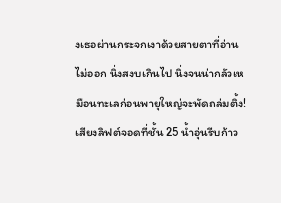งเธอผ่านกระจกเงาด้วยสายตาที่อ่านไม่ออก นิ่งสงบเกินไป นิ่งจนน่ากลัวเหมือนทะเลก่อนพายุใหญ่จะพัดถล่มติ้ง!เสียงลิฟต์จอดที่ชั้น 25 น้ำอุ่นรีบก้าว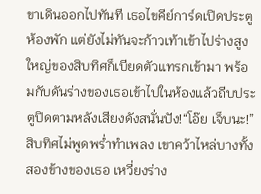ขาเดินออกไปทันที เธอไขคีย์การ์ดเปิดประตูห้องพัก แต่ยังไม่ทันจะก้าวเท้าเข้าไปร่างสูงใหญ่ของสิบทิศก็เบียดตัวแทรกเข้ามา พร้อมกับดันร่างของเธอเข้าไปในห้องแล้วถีบประตูปิดตามหลังเสียงดังสนั่นปัง!“โอ๊ย เจ็บนะ!”สิบทิศไม่พูดพร่ำทำเพลง เขาคว้าไหล่บางทั้งสองข้างของเธอ เหวี่ยงร่าง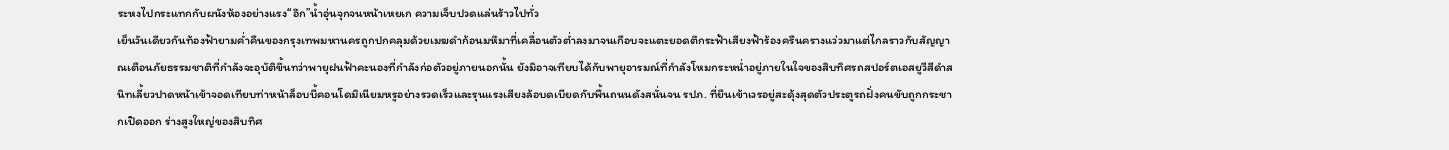ระหงไปกระแทกกับผนังห้องอย่างแรง“อึก”น้ำอุ่นจุกจนหน้าเหยเก ความเจ็บปวดแล่นร้าวไปทั่ว
เย็นวันเดียวกันท้องฟ้ายามค่ำคืนของกรุงเทพมหานครถูกปกคลุมด้วยเมฆดำก้อนมหึมาที่เคลื่อนตัวต่ำลงมาจนเกือบจะแตะยอดตึกระฟ้าเสียงฟ้าร้องครืนครางแว่วมาแต่ไกลราวกับสัญญาณเตือนภัยธรรมชาติที่กำลังจะอุบัติขึ้นทว่าพายุฝนฟ้าคะนองที่กำลังก่อตัวอยู่ภายนอกนั้น ยังมิอาจเทียบได้กับพายุอารมณ์ที่กำลังโหมกระหน่ำอยู่ภายในใจของสิบทิศรถสปอร์ตเอสยูวีสีดำสนิทเลี้ยวปาดหน้าเข้าจอดเทียบท่าหน้าล็อบบี้คอนโดมิเนียมหรูอย่างรวดเร็วและรุนแรงเสียงล้อบดเบียดกับพื้นถนนดังสนั่นจน รปภ. ที่ยืนเข้าเวรอยู่สะดุ้งสุดตัวประตูรถฝั่งคนขับถูกกระชากเปิดออก ร่างสูงใหญ่ของสิบทิศ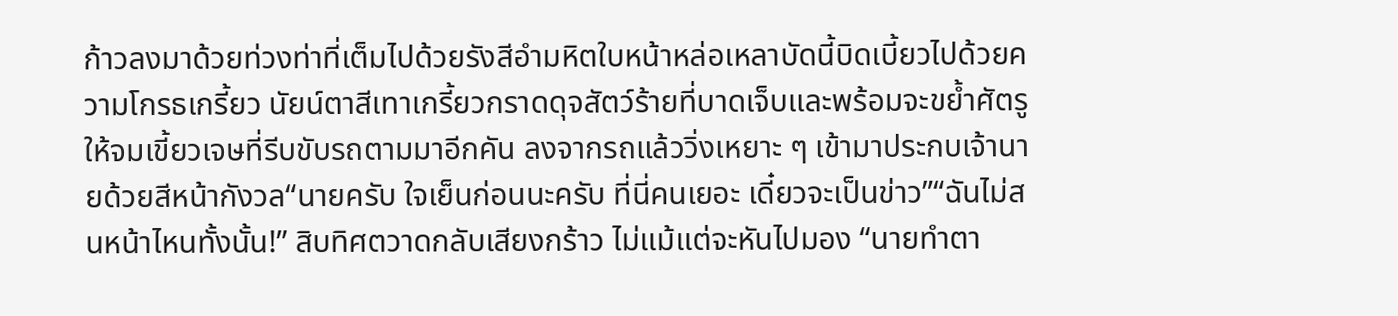ก้าวลงมาด้วยท่วงท่าที่เต็มไปด้วยรังสีอำมหิตใบหน้าหล่อเหลาบัดนี้บิดเบี้ยวไปด้วยความโกรธเกรี้ยว นัยน์ตาสีเทาเกรี้ยวกราดดุจสัตว์ร้ายที่บาดเจ็บและพร้อมจะขย้ำศัตรูให้จมเขี้ยวเจษที่รีบขับรถตามมาอีกคัน ลงจากรถแล้ววิ่งเหยาะ ๆ เข้ามาประกบเจ้านายด้วยสีหน้ากังวล“นายครับ ใจเย็นก่อนนะครับ ที่นี่คนเยอะ เดี๋ยวจะเป็นข่าว”“ฉันไม่สนหน้าไหนทั้งนั้น!” สิบทิศตวาดกลับเสียงกร้าว ไม่แม้แต่จะหันไปมอง “นายทำตา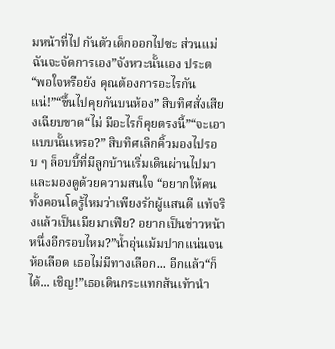มหน้าที่ไป กันตัวเด็กออกไปซะ ส่วนแม่ฉันจะจัดการเอง”จังหวะนั้นเอง ประต
“พอใจหรือยัง คุณต้องการอะไรกันแน่!”“ขึ้นไปคุยกันบนห้อง” สิบทิศสั่งเสียงเฉียบขาด“ไม่ มีอะไรก็คุยตรงนี้”“จะเอาแบบนั้นเหรอ?” สิบทิศเลิกคิ้วมองไปรอบ ๆ ล็อบบี้ที่มีลูกบ้านเริ่มเดินผ่านไปมาและมองดูด้วยความสนใจ “อยากให้คนทั้งคอนโดรู้ไหมว่าเพียงรักผู้แสนดี แท้จริงแล้วเป็นเมียมาเฟีย? อยากเป็นข่าวหน้าหนึ่งอีกรอบไหม?”น้ำอุ่นเม้มปากแน่นจนห้อเลือด เธอไม่มีทางเลือก... อีกแล้ว“ก็ได้... เชิญ!”เธอเดินกระแทกส้นเท้านำ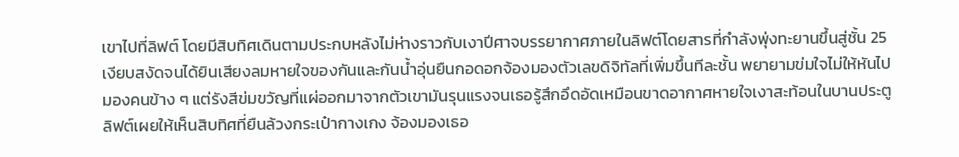เขาไปที่ลิฟต์ โดยมีสิบทิศเดินตามประกบหลังไม่ห่างราวกับเงาปีศาจบรรยากาศภายในลิฟต์โดยสารที่กำลังพุ่งทะยานขึ้นสู่ชั้น 25 เงียบสงัดจนได้ยินเสียงลมหายใจของกันและกันน้ำอุ่นยืนกอดอกจ้องมองตัวเลขดิจิทัลที่เพิ่มขึ้นทีละชั้น พยายามข่มใจไม่ให้หันไปมองคนข้าง ๆ แต่รังสีข่มขวัญที่แผ่ออกมาจากตัวเขามันรุนแรงจนเธอรู้สึกอึดอัดเหมือนขาดอากาศหายใจเงาสะท้อนในบานประตูลิฟต์เผยให้เห็นสิบทิศที่ยืนล้วงกระเป๋ากางเกง จ้องมองเธอ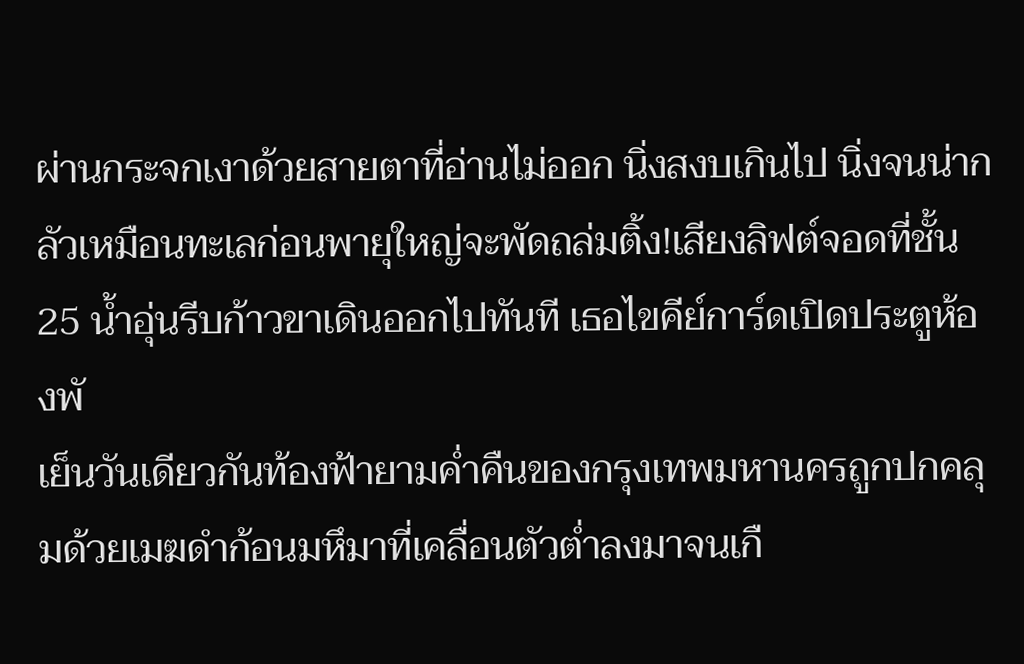ผ่านกระจกเงาด้วยสายตาที่อ่านไม่ออก นิ่งสงบเกินไป นิ่งจนน่ากลัวเหมือนทะเลก่อนพายุใหญ่จะพัดถล่มติ้ง!เสียงลิฟต์จอดที่ชั้น 25 น้ำอุ่นรีบก้าวขาเดินออกไปทันที เธอไขคีย์การ์ดเปิดประตูห้องพั
เย็นวันเดียวกันท้องฟ้ายามค่ำคืนของกรุงเทพมหานครถูกปกคลุมด้วยเมฆดำก้อนมหึมาที่เคลื่อนตัวต่ำลงมาจนเกื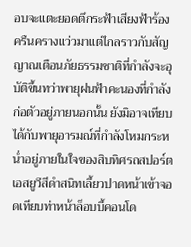อบจะแตะยอดตึกระฟ้าเสียงฟ้าร้องครืนครางแว่วมาแต่ไกลราวกับสัญญาณเตือนภัยธรรมชาติที่กำลังจะอุบัติขึ้นทว่าพายุฝนฟ้าคะนองที่กำลังก่อตัวอยู่ภายนอกนั้น ยังมิอาจเทียบได้กับพายุอารมณ์ที่กำลังโหมกระหน่ำอยู่ภายในใจของสิบทิศรถสปอร์ตเอสยูวีสีดำสนิทเลี้ยวปาดหน้าเข้าจอดเทียบท่าหน้าล็อบบี้คอนโด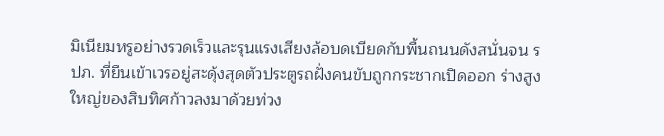มิเนียมหรูอย่างรวดเร็วและรุนแรงเสียงล้อบดเบียดกับพื้นถนนดังสนั่นจน รปภ. ที่ยืนเข้าเวรอยู่สะดุ้งสุดตัวประตูรถฝั่งคนขับถูกกระชากเปิดออก ร่างสูงใหญ่ของสิบทิศก้าวลงมาด้วยท่วง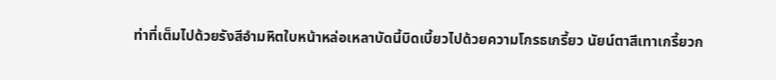ท่าที่เต็มไปด้วยรังสีอำมหิตใบหน้าหล่อเหลาบัดนี้บิดเบี้ยวไปด้วยความโกรธเกรี้ยว นัยน์ตาสีเทาเกรี้ยวก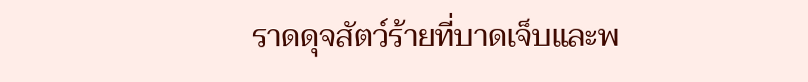ราดดุจสัตว์ร้ายที่บาดเจ็บและพ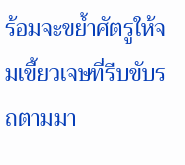ร้อมจะขย้ำศัตรูให้จมเขี้ยวเจษที่รีบขับรถตามมา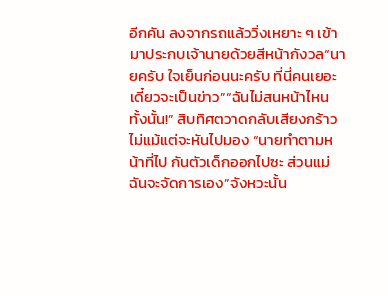อีกคัน ลงจากรถแล้ววิ่งเหยาะ ๆ เข้ามาประกบเจ้านายด้วยสีหน้ากังวล“นายครับ ใจเย็นก่อนนะครับ ที่นี่คนเยอะ เดี๋ยวจะเป็นข่าว”“ฉันไม่สนหน้าไหนทั้งนั้น!” สิบทิศตวาดกลับเสียงกร้าว ไม่แม้แต่จะหันไปมอง “นายทำตามหน้าที่ไป กันตัวเด็กออกไปซะ ส่วนแม่ฉันจะจัดการเอง”จังหวะนั้น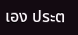เอง ประต